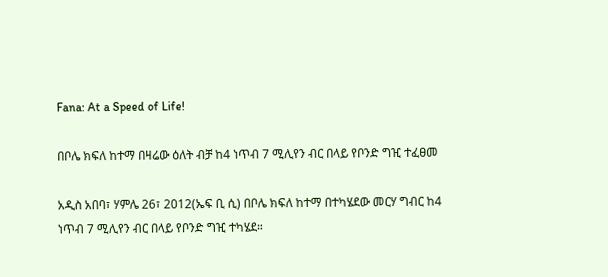Fana: At a Speed of Life!

በቦሌ ክፍለ ከተማ በዛሬው ዕለት ብቻ ከ4 ነጥብ 7 ሚሊየን ብር በላይ የቦንድ ግዢ ተፈፀመ

አዲስ አበባ፣ ሃምሌ 26፣ 2012(ኤፍ ቢ ሲ) በቦሌ ክፍለ ከተማ በተካሄደው መርሃ ግብር ከ4 ነጥብ 7 ሚሊየን ብር በላይ የቦንድ ግዢ ተካሄደ።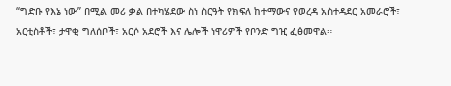“ግድቡ የእኔ ነው” በሚል መሪ ቃል በተካሄደው ስነ ስርዓት የክፍለ ከተማውና የወረዳ አስተዳደር አመራሮች፣ አርቲስቶች፣ ታዋቂ ግለሰቦች፣ አርሶ አደሮች እና ሌሎች ነዋሪዎች የቦንድ ግዢ ፈፅመዋል።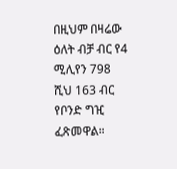በዚህም በዛሬው ዕለት ብቻ ብር የ4 ሚሊየን 798 ሺህ 163 ብር የቦንድ ግዢ ፈጽመዋል።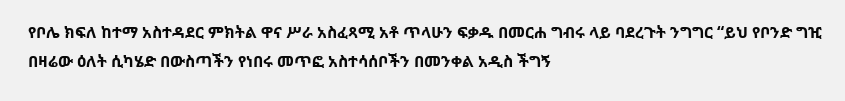የቦሌ ክፍለ ከተማ አስተዳደር ምክትል ዋና ሥራ አስፈጻሚ አቶ ጥላሁን ፍቃዱ በመርሐ ግብሩ ላይ ባደረጉት ንግግር “ይህ የቦንድ ግዢ በዛሬው ዕለት ሲካሄድ በውስጣችን የነበሩ መጥፎ አስተሳሰቦችን በመንቀል አዲስ ችግኝ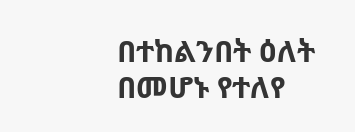በተከልንበት ዕለት በመሆኑ የተለየ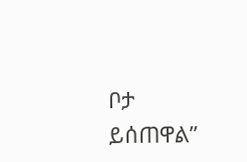ቦታ ይሰጠዋል”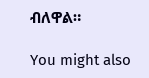ብለዋል።

You might also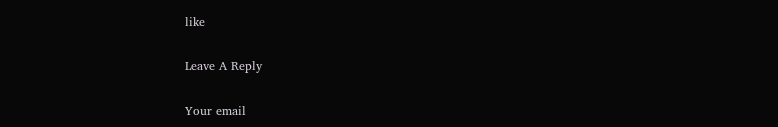like

Leave A Reply

Your email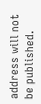address will not be published.